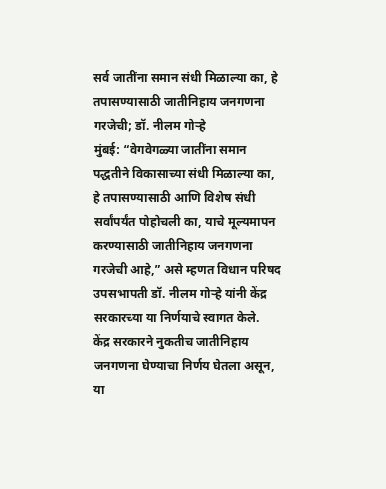सर्व जातींना समान संधी मिळाल्या का, हे तपासण्यासाठी जातीनिहाय जनगणना गरजेची; डॉ. नीलम गोऱ्हे
मुंबई: “वेगवेगळ्या जातींना समान पद्धतीने विकासाच्या संधी मिळाल्या का, हे तपासण्यासाठी आणि विशेष संधी सर्वांपर्यंत पोहोचली का, याचे मूल्यमापन करण्यासाठी जातीनिहाय जनगणना गरजेची आहे,” असे म्हणत विधान परिषद उपसभापती डॉ. नीलम गोऱ्हे यांनी केंद्र सरकारच्या या निर्णयाचे स्वागत केले.
केंद्र सरकारने नुकतीच जातीनिहाय जनगणना घेण्याचा निर्णय घेतला असून, या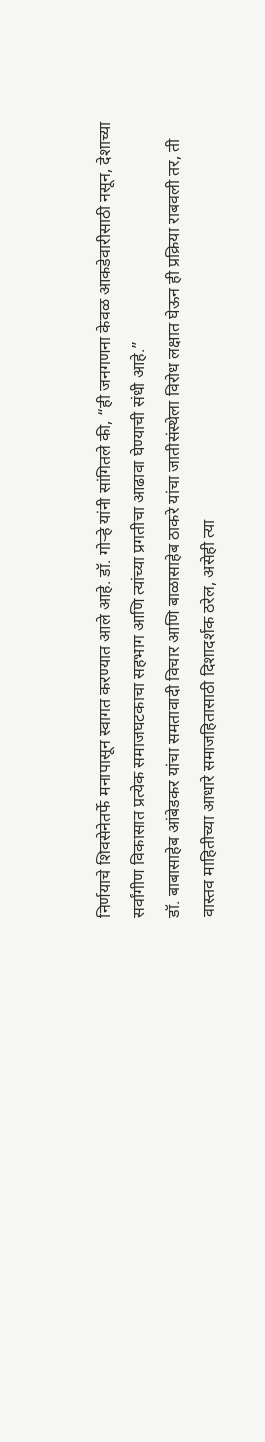निर्णयाचे शिवसेनेतर्फे मनापासून स्वागत करण्यात आले आहे. डॉ. गोऱ्हे यांनी सांगितले की, “ही जनगणना केवळ आकडेवारीसाठी नसून, देशाच्या सर्वांगीण विकासात प्रत्येक समाजघटकाचा सहभाग आणि त्यांच्या प्रगतीचा आढावा घेण्याची संधी आहे.”
डॉ. बाबासाहेब आंबेडकर यांचा समतावादी विचार आणि बाळासाहेब ठाकरे यांचा जातीसंस्थेला विरोध लक्षात घेऊन ही प्रक्रिया राबवली तर, ती वास्तव माहितीच्या आधारे समाजहितासाठी दिशादर्शक ठरेल, असेही त्या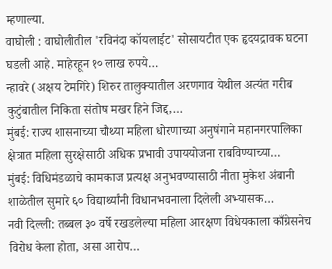म्हणाल्या.
वाघोली : वाघोलीतील 'रविनंदा कॉयलाईट' सोसायटीत एक हृदयद्रावक घटना घडली आहे. माहेरहून १० लाख रुपये…
न्हावरे (अक्षय टेमगिरे) शिरुर तालुक्यातील अरणगाव येथील अत्यंत गरीब कुटुंबातील निकिता संतोष मखर हिने जिद्द,…
मुंबई: राज्य शासनाच्या चौथ्या महिला धोरणाच्या अनुषंगाने महानगरपालिका क्षेत्रात महिला सुरक्षेसाठी अधिक प्रभावी उपाययोजना राबविण्याच्या…
मुंबई: विधिमंडळाचे कामकाज प्रत्यक्ष अनुभवण्यासाठी नीता मुकेश अंबानी शाळेतील सुमारे ६० विद्यार्थ्यांनी विधानभवनाला दिलेली अभ्यासक…
नवी दिल्ली: तब्बल ३० वर्षे रखडलेल्या महिला आरक्षण विधेयकाला काँग्रेसनेच विरोध केला होता, असा आरोप…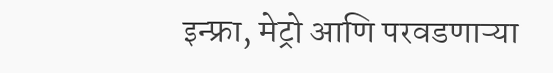इन्फ्रा, मेट्रो आणि परवडणाऱ्या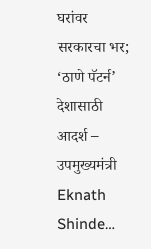घरांवर सरकारचा भर; ‘ठाणे पॅटर्न’ देशासाठी आदर्श – उपमुख्यमंत्री Eknath Shinde…